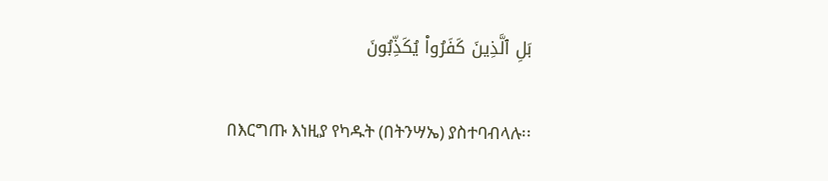بَلِ ٱلَّذِينَ كَفَرُواْ يُكَذِّبُونَ

በእርግጡ እነዚያ የካዱት (በትንሣኤ) ያስተባብላሉ፡፡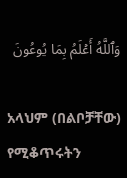وَٱللَّهُ أَعۡلَمُ بِمَا يُوعُونَ

አላህም (በልቦቻቸው) የሚቆጥሩትን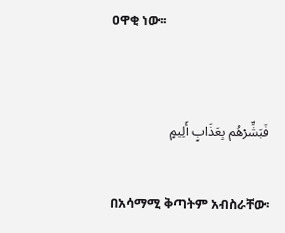ዐዋቂ ነው፡፡


فَبَشِّرۡهُم بِعَذَابٍ أَلِيمٍ

በአሳማሚ ቅጣትም አብስራቸው፡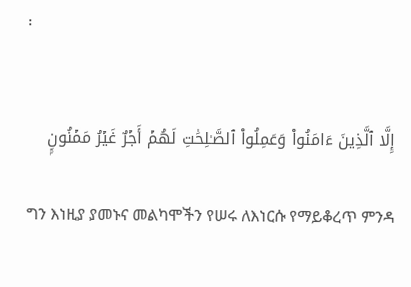፡


إِلَّا ٱلَّذِينَ ءَامَنُواْ وَعَمِلُواْ ٱلصَّـٰلِحَٰتِ لَهُمۡ أَجۡرٌ غَيۡرُ مَمۡنُونِۭ

ግን እነዚያ ያመኑና መልካሞችን የሠሩ ለእነርሱ የማይቆረጥ ምንዳ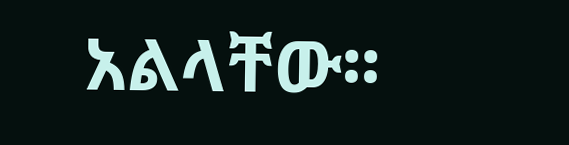አልላቸው፡፡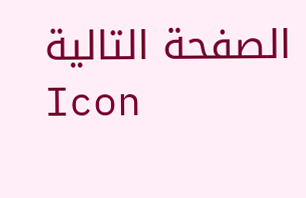الصفحة التالية
Icon